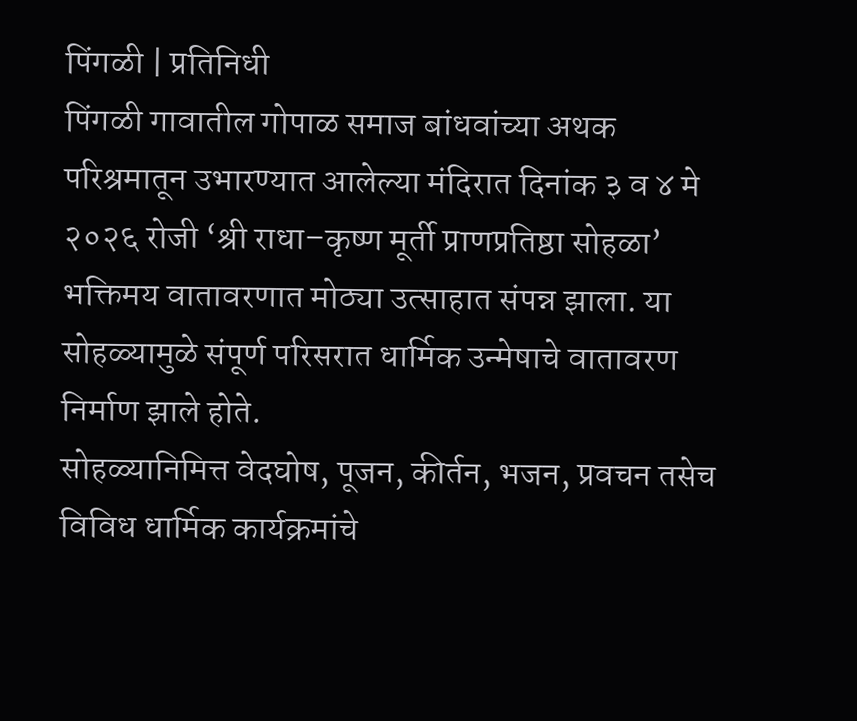पिंगळी | प्रतिनिधी
पिंगळी गावातील गोपाळ समाज बांधवांच्या अथक परिश्रमातून उभारण्यात आलेल्या मंदिरात दिनांक ३ व ४ मे २०२६ रोजी ‘श्री राधा–कृष्ण मूर्ती प्राणप्रतिष्ठा सोहळा’ भक्तिमय वातावरणात मोठ्या उत्साहात संपन्न झाला. या सोहळ्यामुळे संपूर्ण परिसरात धार्मिक उन्मेषाचे वातावरण निर्माण झाले होते.
सोहळ्यानिमित्त वेदघोष, पूजन, कीर्तन, भजन, प्रवचन तसेच विविध धार्मिक कार्यक्रमांचे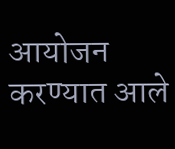आयोजन करण्यात आले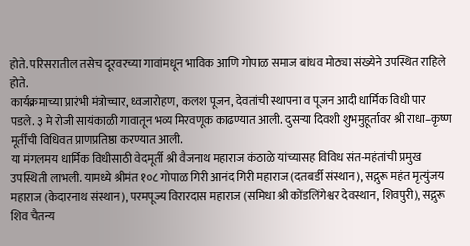होते. परिसरातील तसेच दूरवरच्या गावांमधून भाविक आणि गोपाळ समाज बांधव मोठ्या संख्येने उपस्थित राहिले होते.
कार्यक्रमाच्या प्रारंभी मंत्रोच्चार, ध्वजारोहण, कलश पूजन, देवतांची स्थापना व पूजन आदी धार्मिक विधी पार पडले. ३ मे रोजी सायंकाळी गावातून भव्य मिरवणूक काढण्यात आली. दुसऱ्या दिवशी शुभमुहूर्तावर श्री राधा–कृष्ण मूर्तींची विधिवत प्राणप्रतिष्ठा करण्यात आली.
या मंगलमय धार्मिक विधीसाठी वेदमूर्ती श्री वैजनाथ महाराज कंठाळे यांच्यासह विविध संत-महंतांची प्रमुख उपस्थिती लाभली. यामध्ये श्रीमंत १०८ गोपाळ गिरी आनंद गिरी महाराज (दतबर्डी संस्थान), सद्गुरू महंत मृत्युंजय महाराज (केदारनाथ संस्थान), परमपूज्य विरारदास महाराज (समिधा श्री कोंडलिंगेश्वर देवस्थान, शिवपुरी), सद्गुरू शिव चैतन्य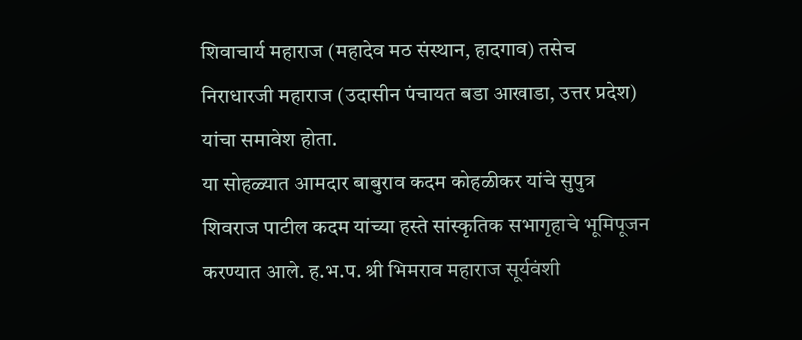शिवाचार्य महाराज (महादेव मठ संस्थान, हादगाव) तसेच निराधारजी महाराज (उदासीन पंचायत बडा आखाडा, उत्तर प्रदेश) यांचा समावेश होता.
या सोहळ्यात आमदार बाबुराव कदम कोहळीकर यांचे सुपुत्र शिवराज पाटील कदम यांच्या हस्ते सांस्कृतिक सभागृहाचे भूमिपूजन करण्यात आले. ह.भ.प. श्री भिमराव महाराज सूर्यवंशी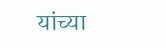यांच्या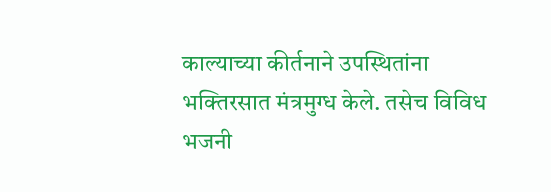काल्याच्या कीर्तनाने उपस्थितांना भक्तिरसात मंत्रमुग्ध केले. तसेच विविध भजनी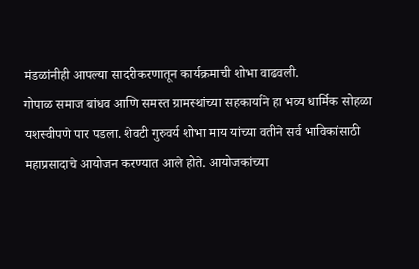मंडळांनीही आपल्या सादरीकरणातून कार्यक्रमाची शोभा वाढवली.
गोपाळ समाज बांधव आणि समस्त ग्रामस्थांच्या सहकार्याने हा भव्य धार्मिक सोहळा यशस्वीपणे पार पडला. शेवटी गुरुवर्य शोभा माय यांच्या वतीने सर्व भाविकांसाठी महाप्रसादाचे आयोजन करण्यात आले होते. आयोजकांच्या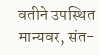वतीने उपस्थित मान्यवर, संत-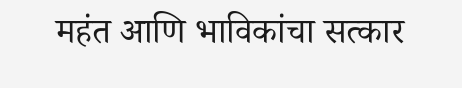महंत आणि भाविकांचा सत्कार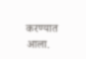करण्यात आला.